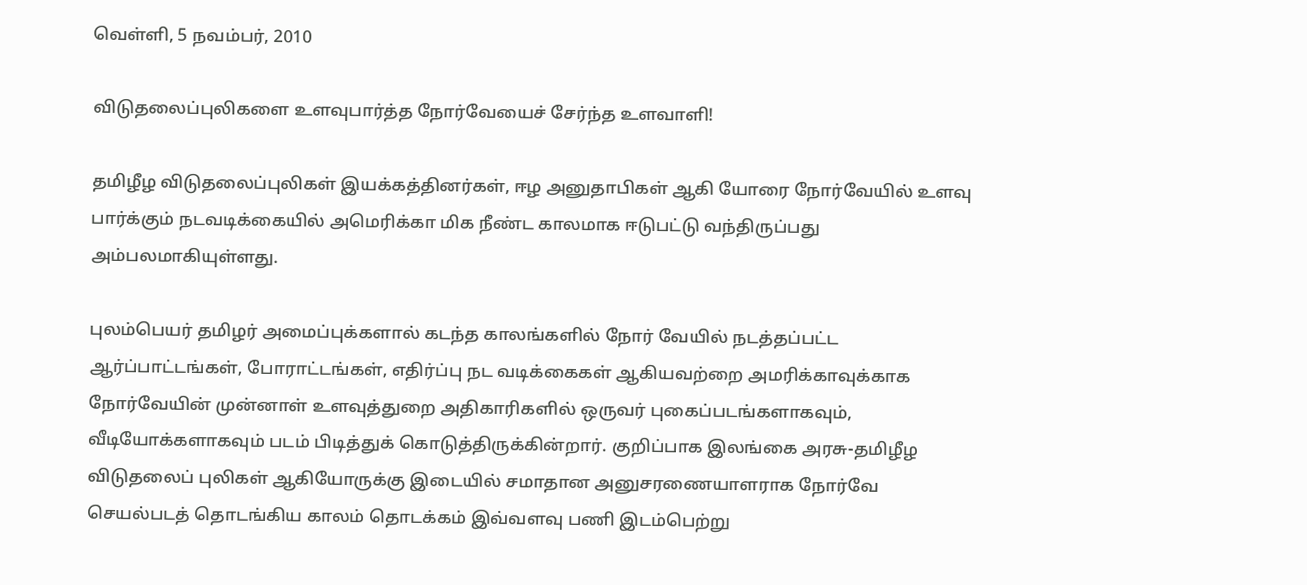வெள்ளி, 5 நவம்பர், 2010

விடுதலைப்புலிகளை உளவுபார்த்த நோர்வேயைச் சேர்ந்த உளவாளி!

தமிழீழ விடுதலைப்புலிகள் இயக்கத்தினர்கள், ஈழ அனுதாபிகள் ஆகி யோரை நோர்வேயில் உளவு பார்க்கும் நடவடிக்கையில் அமெரிக்கா மிக நீண்ட காலமாக ஈடுபட்டு வந்திருப்பது அம்பலமாகியுள்ளது.

புலம்பெயர் தமிழர் அமைப்புக்களால் கடந்த காலங்களில் நோர் வேயில் நடத்தப்பட்ட ஆர்ப்பாட்டங்கள், போராட்டங்கள், எதிர்ப்பு நட வடிக்கைகள் ஆகியவற்றை அமரிக்காவுக்காக நோர்வேயின் முன்னாள் உளவுத்துறை அதிகாரிகளில் ஒருவர் புகைப்படங்களாகவும், வீடியோக்களாகவும் படம் பிடித்துக் கொடுத்திருக்கின்றார். குறிப்பாக இலங்கை அரசு-தமிழீழ விடுதலைப் புலிகள் ஆகியோருக்கு இடையில் சமாதான அனுசரணையாளராக நோர்வே செயல்படத் தொடங்கிய காலம் தொடக்கம் இவ்வளவு பணி இடம்பெற்று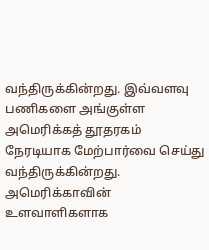வந்திருக்கின்றது. இவ்வளவு பணிகளை அங்குள்ள அமெரிக்கத் தூதரகம் நேரடியாக மேற்பார்வை செய்து வந்திருக்கின்றது. அமெரிக்காவின் உளவாளிகளாக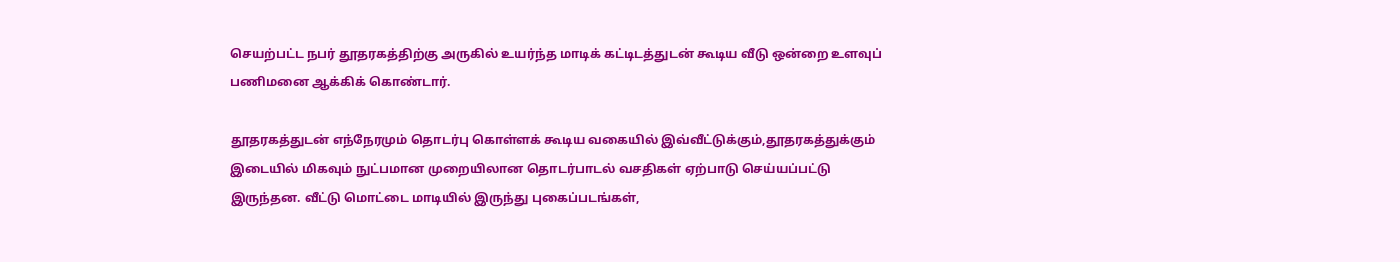செயற்பட்ட நபர் தூதரகத்திற்கு அருகில் உயர்ந்த மாடிக் கட்டிடத்துடன் கூடிய வீடு ஒன்றை உளவுப் பணிமனை ஆக்கிக் கொண்டார்.

தூதரகத்துடன் எந்நேரமும் தொடர்பு கொள்ளக் கூடிய வகையில் இவ்வீட்டுக்கும்,தூதரகத்துக்கும் இடையில் மிகவும் நுட்பமான முறையிலான தொடர்பாடல் வசதிகள் ஏற்பாடு செய்யப்பட்டு இருந்தன. வீட்டு மொட்டை மாடியில் இருந்து புகைப்படங்கள்,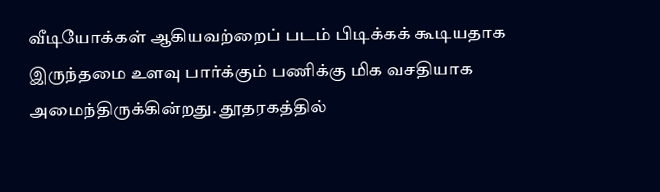வீடியோக்கள் ஆகியவற்றைப் படம் பிடிக்கக் கூடியதாக இருந்தமை உளவு பார்க்கும் பணிக்கு மிக வசதியாக அமைந்திருக்கின்றது. தூதரகத்தில்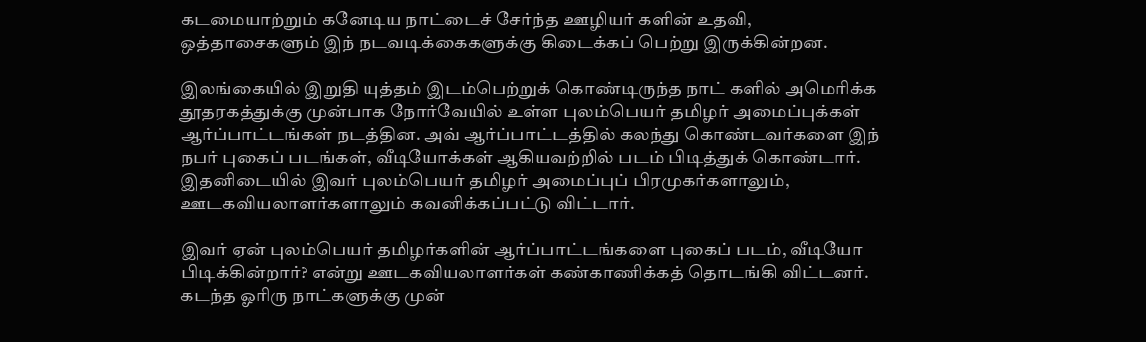கடமையாற்றும் கனேடிய நாட்டைச் சேர்ந்த ஊழியர் களின் உதவி, ஒத்தாசைகளும் இந் நடவடிக்கைகளுக்கு கிடைக்கப் பெற்று இருக்கின்றன.

இலங்கையில் இறுதி யுத்தம் இடம்பெற்றுக் கொண்டிருந்த நாட் களில் அமெரிக்க தூதரகத்துக்கு முன்பாக நோர்வேயில் உள்ள புலம்பெயர் தமிழர் அமைப்புக்கள் ஆர்ப்பாட்டங்கள் நடத்தின. அவ் ஆர்ப்பாட்டத்தில் கலந்து கொண்டவர்களை இந் நபர் புகைப் படங்கள், வீடியோக்கள் ஆகியவற்றில் படம் பிடித்துக் கொண்டார். இதனிடையில் இவர் புலம்பெயர் தமிழர் அமைப்புப் பிரமுகர்களாலும், ஊடகவியலாளர்களாலும் கவனிக்கப்பட்டு விட்டார்.

இவர் ஏன் புலம்பெயர் தமிழர்களின் ஆர்ப்பாட்டங்களை புகைப் படம், வீடியோ பிடிக்கின்றார்? என்று ஊடகவியலாளர்கள் கண்காணிக்கத் தொடங்கி விட்டனர். கடந்த ஓரிரு நாட்களுக்கு முன்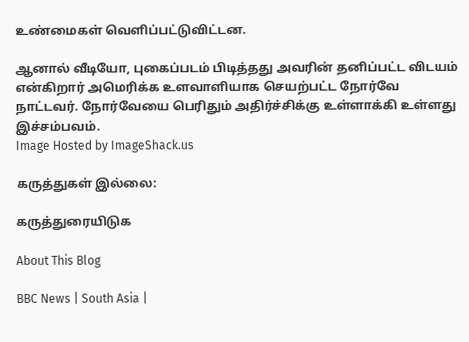உண்மைகள் வெளிப்பட்டுவிட்டன.

ஆனால் வீடியோ, புகைப்படம் பிடித்தது அவரின் தனிப்பட்ட விடயம் என்கிறார் அமெரிக்க உளவாளியாக செயற்பட்ட நோர்வே நாட்டவர். நோர்வேயை பெரிதும் அதிர்ச்சிக்கு உள்ளாக்கி உள்ளது இச்சம்பவம்.
Image Hosted by ImageShack.us

கருத்துகள் இல்லை:

கருத்துரையிடுக

About This Blog

BBC News | South Asia |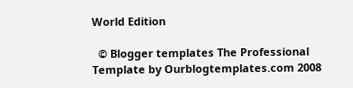World Edition

  © Blogger templates The Professional Template by Ourblogtemplates.com 2008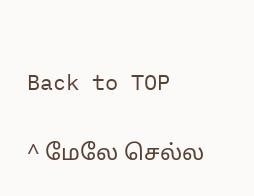Back to TOP

^ மேலே செல்ல